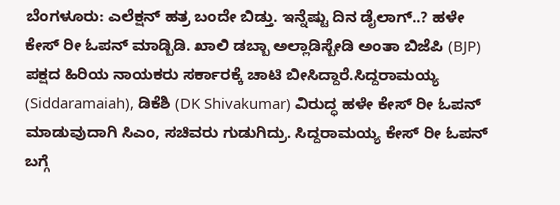ಬೆಂಗಳೂರು: ಎಲೆಕ್ಷನ್ ಹತ್ರ ಬಂದೇ ಬಿಡ್ತು. ಇನ್ನೆಷ್ಟು ದಿನ ಡೈಲಾಗ್..? ಹಳೇ ಕೇಸ್ ರೀ ಓಪನ್ ಮಾಡ್ಬಿಡಿ. ಖಾಲಿ ಡಬ್ಬಾ ಅಲ್ಲಾಡಿಸ್ಬೇಡಿ ಅಂತಾ ಬಿಜೆಪಿ (BJP) ಪಕ್ಷದ ಹಿರಿಯ ನಾಯಕರು ಸರ್ಕಾರಕ್ಕೆ ಚಾಟಿ ಬೀಸಿದ್ದಾರೆ.ಸಿದ್ದರಾಮಯ್ಯ (Siddaramaiah), ಡಿಕೆಶಿ (DK Shivakumar) ವಿರುದ್ಧ ಹಳೇ ಕೇಸ್ ರೀ ಓಪನ್ ಮಾಡುವುದಾಗಿ ಸಿಎಂ, ಸಚಿವರು ಗುಡುಗಿದ್ರು. ಸಿದ್ದರಾಮಯ್ಯ ಕೇಸ್ ರೀ ಓಪನ್ ಬಗ್ಗೆ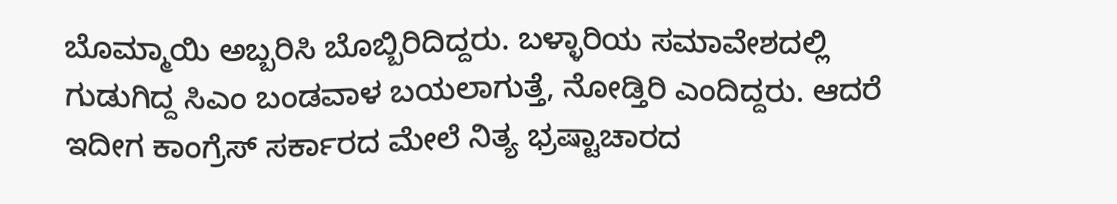ಬೊಮ್ಮಾಯಿ ಅಬ್ಬರಿಸಿ ಬೊಬ್ಬಿರಿದಿದ್ದರು. ಬಳ್ಳಾರಿಯ ಸಮಾವೇಶದಲ್ಲಿ ಗುಡುಗಿದ್ದ ಸಿಎಂ ಬಂಡವಾಳ ಬಯಲಾಗುತ್ತೆ, ನೋಡ್ತಿರಿ ಎಂದಿದ್ದರು. ಆದರೆ ಇದೀಗ ಕಾಂಗ್ರೆಸ್ ಸರ್ಕಾರದ ಮೇಲೆ ನಿತ್ಯ ಭ್ರಷ್ಟಾಚಾರದ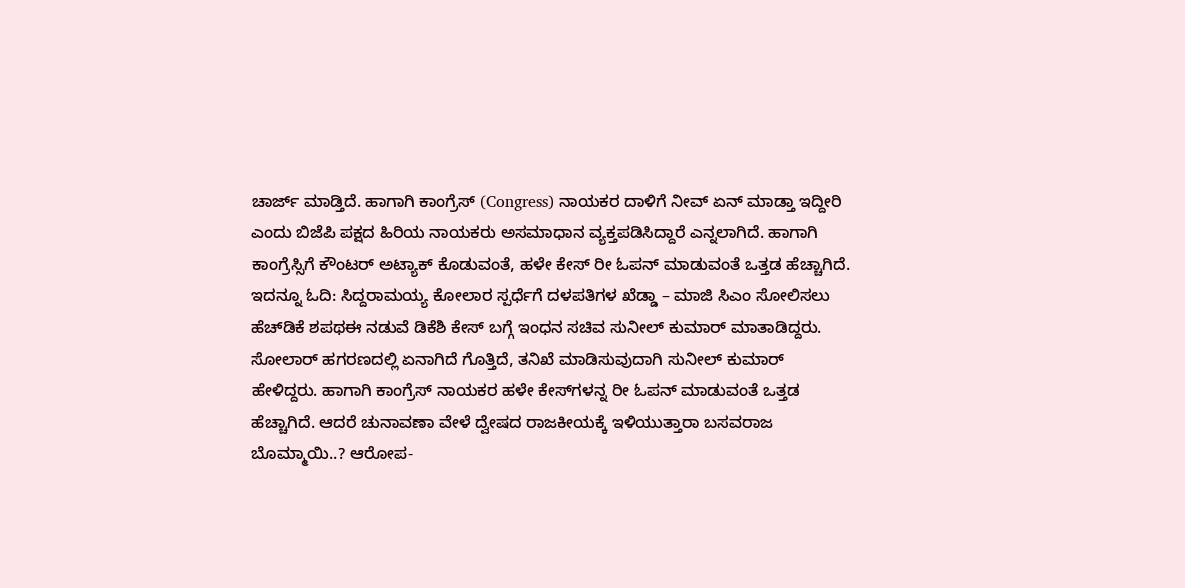ಚಾರ್ಜ್ ಮಾಡ್ತಿದೆ. ಹಾಗಾಗಿ ಕಾಂಗ್ರೆಸ್ (Congress) ನಾಯಕರ ದಾಳಿಗೆ ನೀವ್ ಏನ್ ಮಾಡ್ತಾ ಇದ್ದೀರಿ ಎಂದು ಬಿಜೆಪಿ ಪಕ್ಷದ ಹಿರಿಯ ನಾಯಕರು ಅಸಮಾಧಾನ ವ್ಯಕ್ತಪಡಿಸಿದ್ದಾರೆ ಎನ್ನಲಾಗಿದೆ. ಹಾಗಾಗಿ ಕಾಂಗ್ರೆಸ್ಸಿಗೆ ಕೌಂಟರ್ ಅಟ್ಯಾಕ್ ಕೊಡುವಂತೆ, ಹಳೇ ಕೇಸ್ ರೀ ಓಪನ್ ಮಾಡುವಂತೆ ಒತ್ತಡ ಹೆಚ್ಚಾಗಿದೆ. ಇದನ್ನೂ ಓದಿ: ಸಿದ್ದರಾಮಯ್ಯ ಕೋಲಾರ ಸ್ಪರ್ಧೆಗೆ ದಳಪತಿಗಳ ಖೆಡ್ಡಾ – ಮಾಜಿ ಸಿಎಂ ಸೋಲಿಸಲು ಹೆಚ್‍ಡಿಕೆ ಶಪಥಈ ನಡುವೆ ಡಿಕೆಶಿ ಕೇಸ್ ಬಗ್ಗೆ ಇಂಧನ ಸಚಿವ ಸುನೀಲ್ ಕುಮಾರ್ ಮಾತಾಡಿದ್ದರು. ಸೋಲಾರ್ ಹಗರಣದಲ್ಲಿ ಏನಾಗಿದೆ ಗೊತ್ತಿದೆ, ತನಿಖೆ ಮಾಡಿಸುವುದಾಗಿ ಸುನೀಲ್ ಕುಮಾರ್ ಹೇಳಿದ್ದರು. ಹಾಗಾಗಿ ಕಾಂಗ್ರೆಸ್ ನಾಯಕರ ಹಳೇ ಕೇಸ್‍ಗಳನ್ನ ರೀ ಓಪನ್ ಮಾಡುವಂತೆ ಒತ್ತಡ ಹೆಚ್ಚಾಗಿದೆ. ಆದರೆ ಚುನಾವಣಾ ವೇಳೆ ದ್ವೇಷದ ರಾಜಕೀಯಕ್ಕೆ ಇಳಿಯುತ್ತಾರಾ ಬಸವರಾಜ ಬೊಮ್ಮಾಯಿ..? ಆರೋಪ-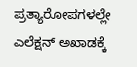ಪ್ರತ್ಯಾರೋಪಗಳಲ್ಲೇ ಎಲೆಕ್ಷನ್ ಅಖಾಡಕ್ಕೆ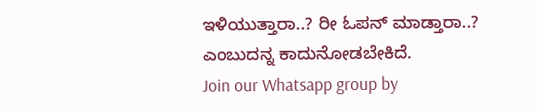ಇಳಿಯುತ್ತಾರಾ..? ರೀ ಓಪನ್ ಮಾಡ್ತಾರಾ..? ಎಂಬುದನ್ನ ಕಾದುನೋಡಬೇಕಿದೆ.
Join our Whatsapp group by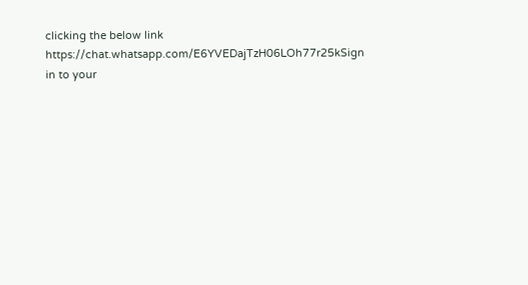clicking the below link
https://chat.whatsapp.com/E6YVEDajTzH06LOh77r25kSign in to your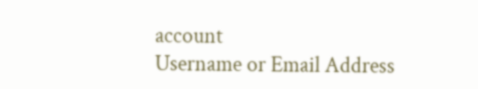account
Username or Email Address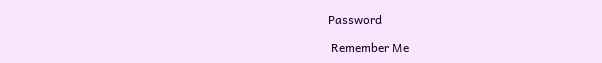Password

 Remember Me